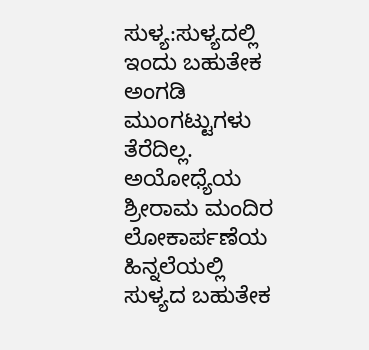ಸುಳ್ಯ:ಸುಳ್ಯದಲ್ಲಿ ಇಂದು ಬಹುತೇಕ ಅಂಗಡಿ ಮುಂಗಟ್ಟುಗಳು ತೆರೆದಿಲ್ಲ.
ಅಯೋಧ್ಯೆಯ ಶ್ರೀರಾಮ ಮಂದಿರ ಲೋಕಾರ್ಪಣೆಯ ಹಿನ್ನಲೆಯಲ್ಲಿ ಸುಳ್ಯದ ಬಹುತೇಕ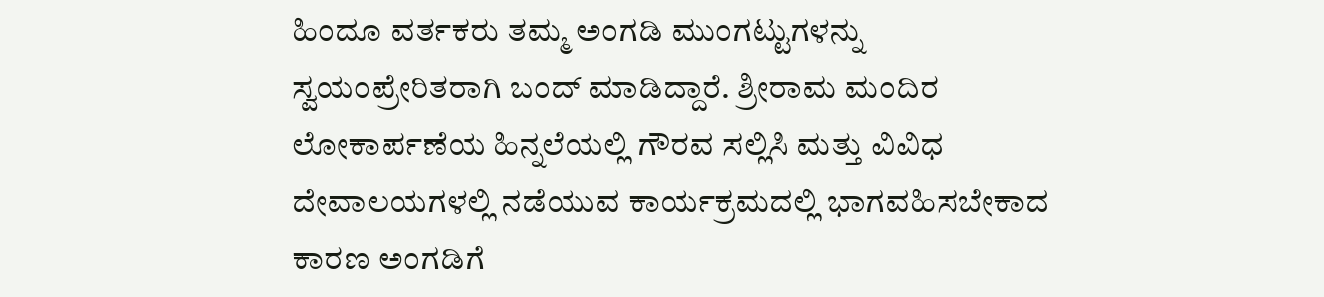ಹಿಂದೂ ವರ್ತಕರು ತಮ್ಮ ಅಂಗಡಿ ಮುಂಗಟ್ಟುಗಳನ್ನು ಸ್ವಯಂಪ್ರೇರಿತರಾಗಿ ಬಂದ್ ಮಾಡಿದ್ದಾರೆ. ಶ್ರೀರಾಮ ಮಂದಿರ
ಲೋಕಾರ್ಪಣೆಯ ಹಿನ್ನಲೆಯಲ್ಲಿ ಗೌರವ ಸಲ್ಲಿಸಿ ಮತ್ತು ವಿವಿಧ ದೇವಾಲಯಗಳಲ್ಲಿ ನಡೆಯುವ ಕಾರ್ಯಕ್ರಮದಲ್ಲಿ ಭಾಗವಹಿಸಬೇಕಾದ ಕಾರಣ ಅಂಗಡಿಗೆ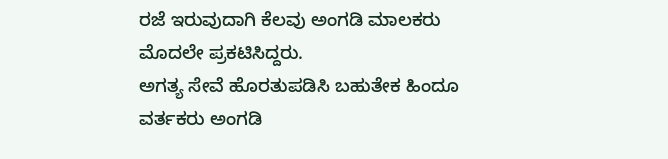ರಜೆ ಇರುವುದಾಗಿ ಕೆಲವು ಅಂಗಡಿ ಮಾಲಕರು ಮೊದಲೇ ಪ್ರಕಟಿಸಿದ್ದರು.
ಅಗತ್ಯ ಸೇವೆ ಹೊರತುಪಡಿಸಿ ಬಹುತೇಕ ಹಿಂದೂ ವರ್ತಕರು ಅಂಗಡಿ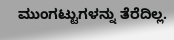ಮುಂಗಟ್ಟುಗಳನ್ನು ತೆರೆದಿಲ್ಲ.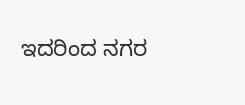ಇದರಿಂದ ನಗರ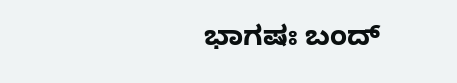ಭಾಗಷಃ ಬಂದ್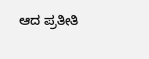ಆದ ಪ್ರತೀತಿ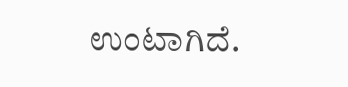ಉಂಟಾಗಿದೆ.